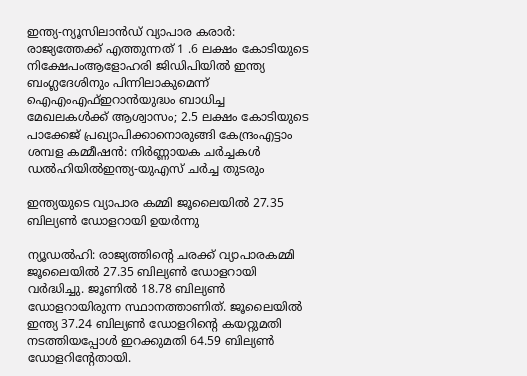ഇന്ത്യ-ന്യൂസിലാൻഡ് വ്യാപാര കരാർ: രാജ്യത്തേക്ക് എത്തുന്നത് 1 .6 ലക്ഷം കോടിയുടെ നിക്ഷേപംആളോഹരി ജിഡിപിയിൽ ഇന്ത്യ ബംഗ്ലദേശിനും പിന്നിലാകുമെന്ന് ഐഎംഎഫ്ഇറാൻയുദ്ധം ബാധിച്ച മേഖലകൾക്ക് ആശ്വാസം; 2.5 ലക്ഷം കോടിയുടെ പാക്കേജ് പ്രഖ്യാപിക്കാനൊരുങ്ങി കേന്ദ്രംഎട്ടാം ശമ്പള കമ്മീഷൻ: നിർണ്ണായക ചർച്ചകൾ ഡൽഹിയിൽഇന്ത്യ-യുഎസ് ചർച്ച തുടരും

ഇന്ത്യയുടെ വ്യാപാര കമ്മി ജൂലൈയില്‍ 27.35 ബില്യണ്‍ ഡോളറായി ഉയര്‍ന്നു

ന്യൂഡല്‍ഹി: രാജ്യത്തിന്റെ ചരക്ക് വ്യാപാരകമ്മി ജൂലൈയില്‍ 27.35 ബില്യണ്‍ ഡോളറായി വര്‍ദ്ധിച്ചു. ജൂണില്‍ 18.78 ബില്യണ്‍ ഡോളറായിരുന്ന സ്ഥാനത്താണിത്. ജൂലൈയില്‍ ഇന്ത്യ 37.24 ബില്യണ്‍ ഡോളറിന്റെ കയറ്റുമതി നടത്തിയപ്പോള്‍ ഇറക്കുമതി 64.59 ബില്യണ്‍ ഡോളറിന്റേതായി.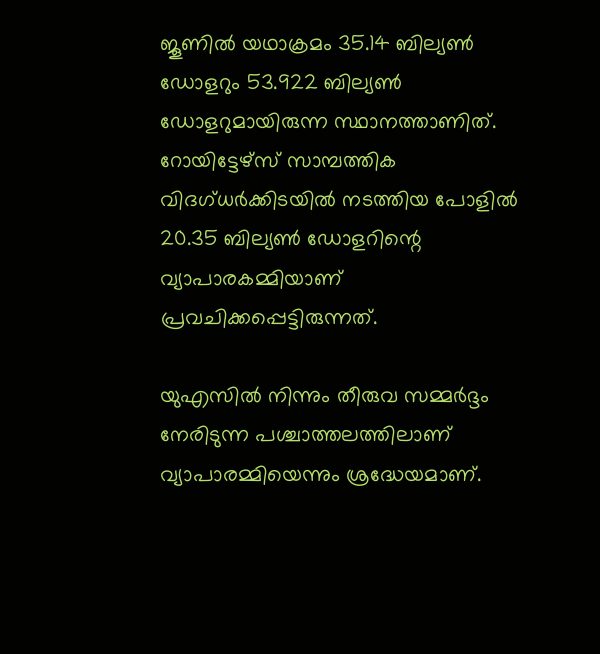ജൂണില്‍ യഥാക്രമം 35.14 ബില്യണ്‍ ഡോളറും 53.922 ബില്യണ്‍ ഡോളറുമായിരുന്ന സ്ഥാനത്താണിത്. റോയിട്ടേഴ്‌സ് സാമ്പത്തിക വിദഗ്ധര്‍ക്കിടയില്‍ നടത്തിയ പോളില്‍ 20.35 ബില്യണ്‍ ഡോളറിന്റെ വ്യാപാരകമ്മിയാണ് പ്രവചിക്കപ്പെട്ടിരുന്നത്.

യുഎസില്‍ നിന്നും തീരുവ സമ്മര്‍ദ്ദം നേരിടുന്ന പശ്ചാത്തലത്തിലാണ് വ്യാപാരമ്മിയെന്നും ശ്രദ്ധേയമാണ്.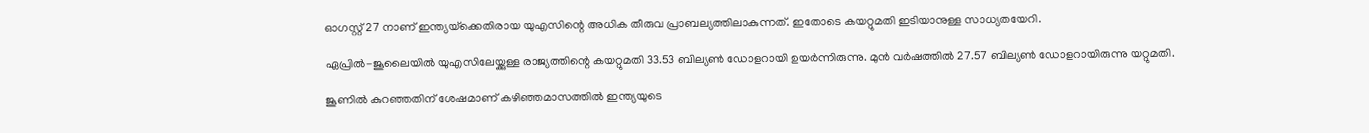ഓഗസ്റ്റ് 27 നാണ് ഇന്ത്യയ്‌ക്കെതിരായ യുഎസിന്റെ അധിക തീരുവ പ്രാബല്യത്തിലാകുന്നത്. ഇതോടെ കയറ്റുമതി ഇടിയാനുള്ള സാധ്യതയേറി.

ഏപ്രില്‍-ജൂലൈയില്‍ യുഎസിലേയ്ക്കുള്ള രാജ്യത്തിന്റെ കയറ്റുമതി 33.53 ബില്യണ്‍ ഡോളറായി ഉയര്‍ന്നിരുന്നു. മുന്‍ വര്‍ഷത്തില്‍ 27.57 ബില്യണ്‍ ഡോളറായിരുന്നു യറ്റുമതി.

ജൂണില്‍ കുറഞ്ഞതിന് ശേഷമാണ് കഴിഞ്ഞമാസത്തില്‍ ഇന്ത്യയുടെ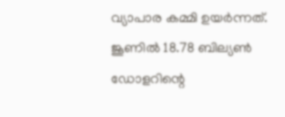വ്യാപാര കമ്മി ഉയര്‍ന്നത്. ജൂണില്‍ 18.78 ബില്യണ്‍ ഡോളറിന്റെ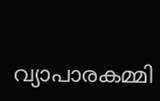വ്യാപാരകമ്മി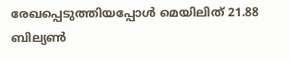രേഖപ്പെടുത്തിയപ്പോള്‍ മെയിലിത് 21.88 ബില്യണ്‍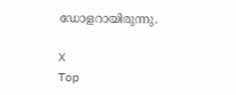ഡോളറായിരുന്നു.

X
Top